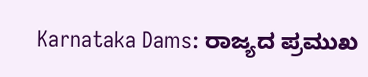Karnataka Dams: ರಾಜ್ಯದ ಪ್ರಮುಖ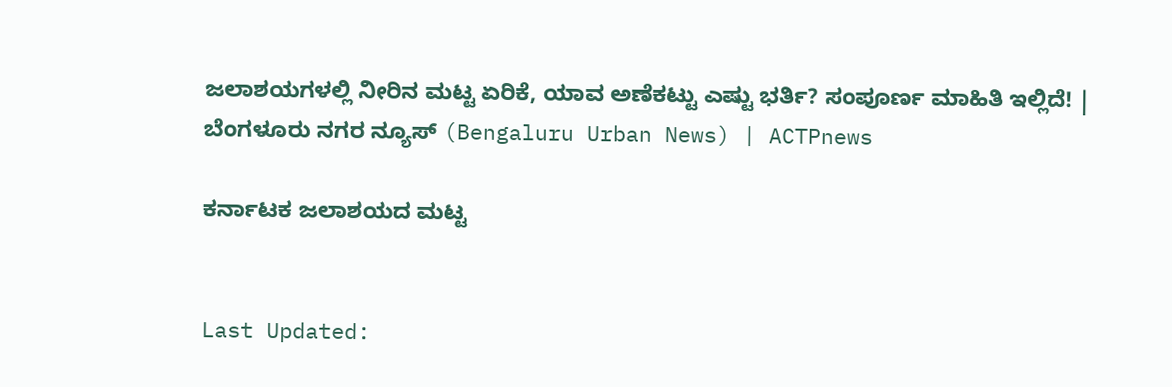ಜಲಾಶಯಗಳಲ್ಲಿ ನೀರಿನ ಮಟ್ಟ ಏರಿಕೆ, ಯಾವ ಅಣೆಕಟ್ಟು ಎಷ್ಟು ಭರ್ತಿ? ಸಂಪೂರ್ಣ ಮಾಹಿತಿ ಇಲ್ಲಿದೆ! | ಬೆಂಗಳೂರು ನಗರ ನ್ಯೂಸ್ (Bengaluru Urban News) | ACTPnews

ಕರ್ನಾಟಕ ಜಲಾಶಯದ ಮಟ್ಟ


Last Updated: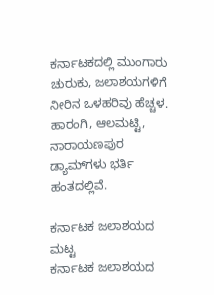ಕರ್ನಾಟಕದಲ್ಲಿ ಮುಂಗಾರು ಚುರುಕು, ಜಲಾಶಯಗಳಿಗೆ ನೀರಿನ ಒಳಹರಿವು ಹೆಚ್ಚಳ. ಹಾರಂಗಿ, ಆಲಮಟ್ಟಿ, ನಾರಾಯಣಪುರ ಡ್ಯಾಮ್‌ಗಳು ಭರ್ತಿ ಹಂತದಲ್ಲಿವೆ.

ಕರ್ನಾಟಕ ಜಲಾಶಯದ ಮಟ್ಟ
ಕರ್ನಾಟಕ ಜಲಾಶಯದ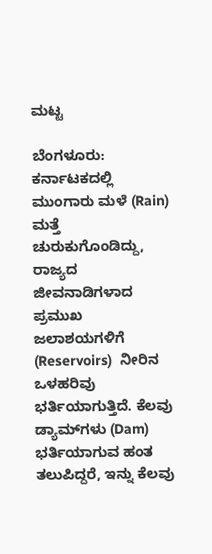ಮಟ್ಟ

ಬೆಂಗಳೂರು: ಕರ್ನಾಟಕದಲ್ಲಿ ಮುಂಗಾರು ಮಳೆ (Rain) ಮತ್ತೆ ಚುರುಕುಗೊಂಡಿದ್ದು, ರಾಜ್ಯದ ಜೀವನಾಡಿಗಳಾದ ಪ್ರಮುಖ ಜಲಾಶಯಗಳಿಗೆ (Reservoirs)  ನೀರಿನ ಒಳಹರಿವು ಭರ್ತಿಯಾಗುತ್ತಿದೆ. ಕೆಲವು ಡ್ಯಾಮ್‍ಗಳು (Dam) ಭರ್ತಿಯಾಗುವ ಹಂತ ತಲುಪಿದ್ದರೆ, ಇನ್ನು ಕೆಲವು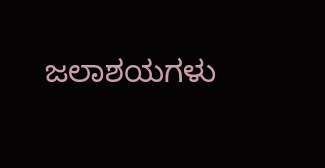ಜಲಾಶಯಗಳು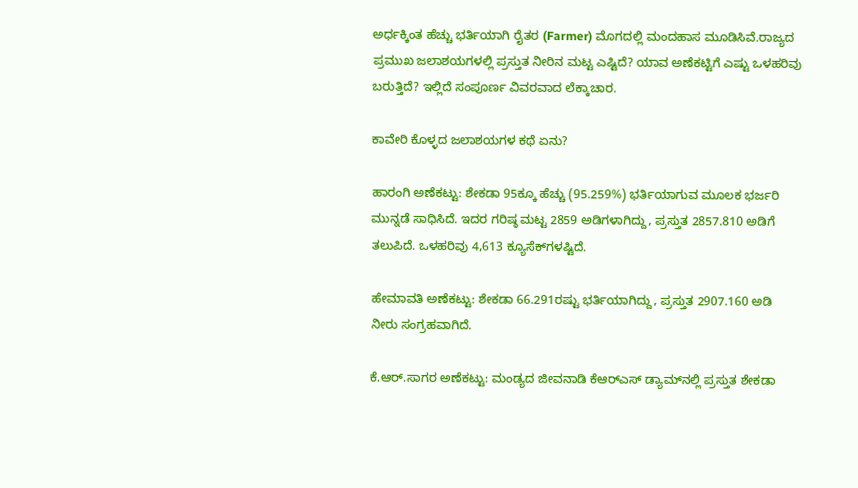ಅರ್ಧಕ್ಕಿಂತ ಹೆಚ್ಚು ಭರ್ತಿಯಾಗಿ ರೈತರ (Farmer) ಮೊಗದಲ್ಲಿ ಮಂದಹಾಸ ಮೂಡಿಸಿವೆ.ರಾಜ್ಯದ ಪ್ರಮುಖ ಜಲಾಶಯಗಳಲ್ಲಿ ಪ್ರಸ್ತುತ ನೀರಿನ ಮಟ್ಟ ಎಷ್ಟಿದೆ? ಯಾವ ಅಣೆಕಟ್ಟಿಗೆ ಎಷ್ಟು ಒಳಹರಿವು ಬರುತ್ತಿದೆ? ಇಲ್ಲಿದೆ ಸಂಪೂರ್ಣ ವಿವರವಾದ ಲೆಕ್ಕಾಚಾರ.

ಕಾವೇರಿ ಕೊಳ್ಳದ ಜಲಾಶಯಗಳ ಕಥೆ ಏನು?

ಹಾರಂಗಿ ಅಣೆಕಟ್ಟು: ಶೇಕಡಾ 95ಕ್ಕೂ ಹೆಚ್ಚು (95.259%) ಭರ್ತಿಯಾಗುವ ಮೂಲಕ ಭರ್ಜರಿ ಮುನ್ನಡೆ ಸಾಧಿಸಿದೆ. ಇದರ ಗರಿಷ್ಠ ಮಟ್ಟ 2859 ಅಡಿಗಳಾಗಿದ್ದು, ಪ್ರಸ್ತುತ 2857.810 ಅಡಿಗೆ ತಲುಪಿದೆ. ಒಳಹರಿವು 4,613 ಕ್ಯೂಸೆಕ್‍ಗಳಷ್ಟಿದೆ.

ಹೇಮಾವತಿ ಅಣೆಕಟ್ಟು: ಶೇಕಡಾ 66.291ರಷ್ಟು ಭರ್ತಿಯಾಗಿದ್ದು, ಪ್ರಸ್ತುತ 2907.160 ಅಡಿ ನೀರು ಸಂಗ್ರಹವಾಗಿದೆ.

ಕೆ.ಆರ್.ಸಾಗರ ಅಣೆಕಟ್ಟು: ಮಂಡ್ಯದ ಜೀವನಾಡಿ ಕೆಆರ್‍ಎಸ್ ಡ್ಯಾಮ್‍ನಲ್ಲಿ ಪ್ರಸ್ತುತ ಶೇಕಡಾ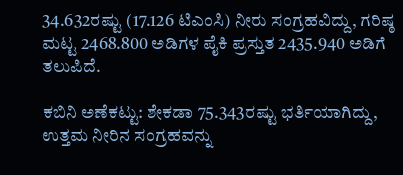34.632ರಷ್ಟು (17.126 ಟಿಎಂಸಿ) ನೀರು ಸಂಗ್ರಹವಿದ್ದು, ಗರಿಷ್ಠ ಮಟ್ಟ 2468.800 ಅಡಿಗಳ ಪೈಕಿ ಪ್ರಸ್ತುತ 2435.940 ಅಡಿಗೆ ತಲುಪಿದೆ.

ಕಬಿನಿ ಅಣೆಕಟ್ಟು: ಶೇಕಡಾ 75.343ರಷ್ಟು ಭರ್ತಿಯಾಗಿದ್ದು, ಉತ್ತಮ ನೀರಿನ ಸಂಗ್ರಹವನ್ನು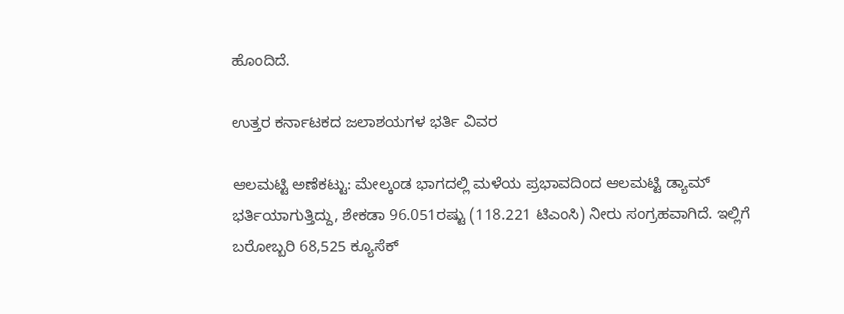ಹೊಂದಿದೆ.

ಉತ್ತರ ಕರ್ನಾಟಕದ ಜಲಾಶಯಗಳ ಭರ್ತಿ ವಿವರ

ಆಲಮಟ್ಟಿ ಅಣೆಕಟ್ಟು: ಮೇಲ್ಕಂಡ ಭಾಗದಲ್ಲಿ ಮಳೆಯ ಪ್ರಭಾವದಿಂದ ಆಲಮಟ್ಟಿ ಡ್ಯಾಮ್ ಭರ್ತಿಯಾಗುತ್ತಿದ್ದು, ಶೇಕಡಾ 96.051ರಷ್ಟು (118.221 ಟಿಎಂಸಿ) ನೀರು ಸಂಗ್ರಹವಾಗಿದೆ. ಇಲ್ಲಿಗೆ ಬರೋಬ್ಬರಿ 68,525 ಕ್ಯೂಸೆಕ್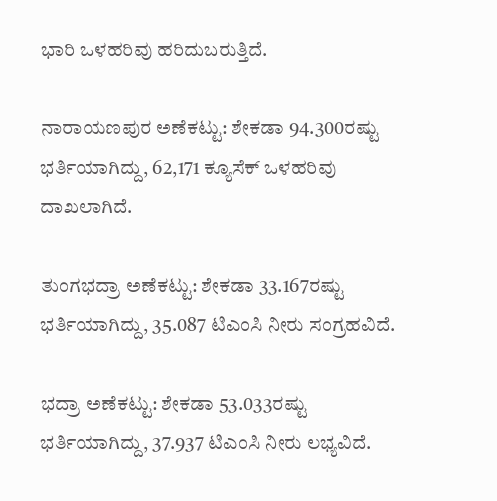ಭಾರಿ ಒಳಹರಿವು ಹರಿದುಬರುತ್ತಿದೆ.

ನಾರಾಯಣಪುರ ಅಣೆಕಟ್ಟು: ಶೇಕಡಾ 94.300ರಷ್ಟು ಭರ್ತಿಯಾಗಿದ್ದು, 62,171 ಕ್ಯೂಸೆಕ್ ಒಳಹರಿವು ದಾಖಲಾಗಿದೆ.

ತುಂಗಭದ್ರಾ ಅಣೆಕಟ್ಟು: ಶೇಕಡಾ 33.167ರಷ್ಟು ಭರ್ತಿಯಾಗಿದ್ದು, 35.087 ಟಿಎಂಸಿ ನೀರು ಸಂಗ್ರಹವಿದೆ.

ಭದ್ರಾ ಅಣೆಕಟ್ಟು: ಶೇಕಡಾ 53.033ರಷ್ಟು ಭರ್ತಿಯಾಗಿದ್ದು, 37.937 ಟಿಎಂಸಿ ನೀರು ಲಭ್ಯವಿದೆ.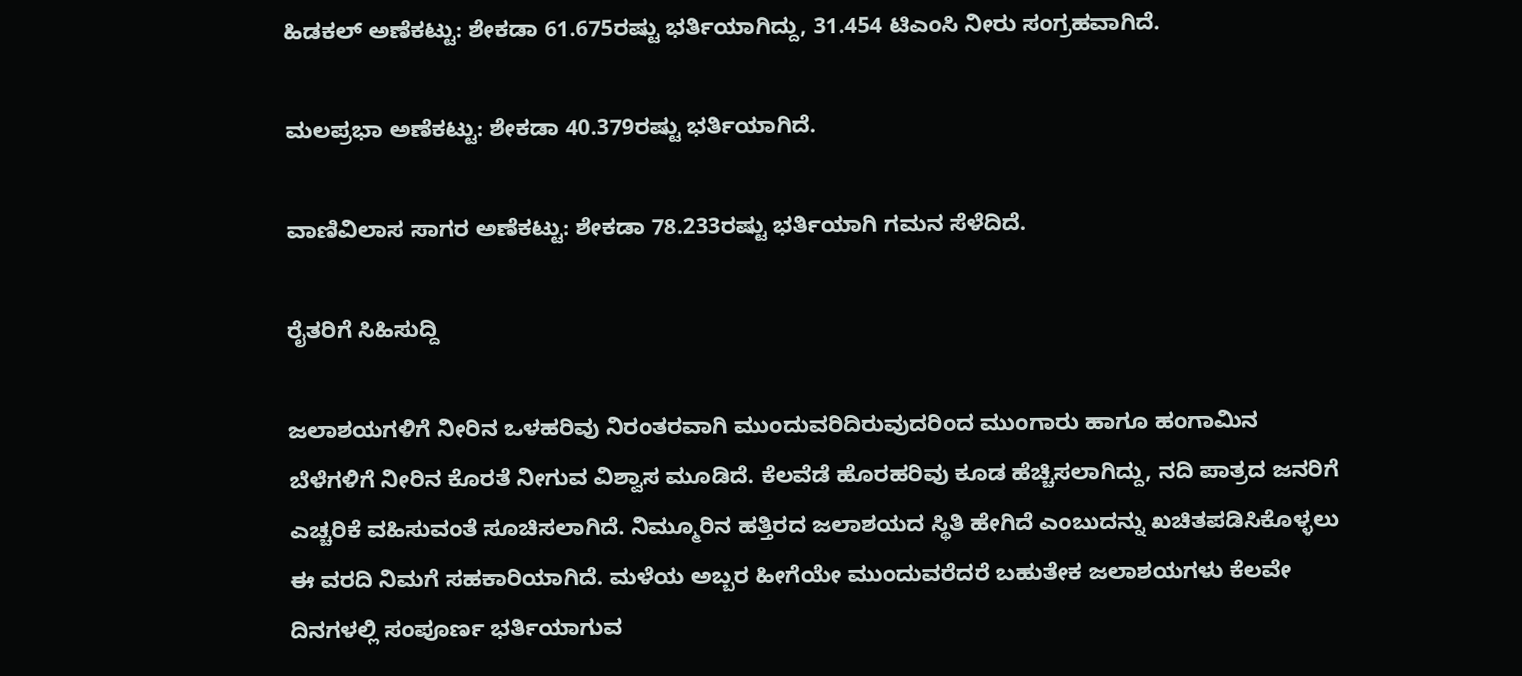ಹಿಡಕಲ್ ಅಣೆಕಟ್ಟು: ಶೇಕಡಾ 61.675ರಷ್ಟು ಭರ್ತಿಯಾಗಿದ್ದು, 31.454 ಟಿಎಂಸಿ ನೀರು ಸಂಗ್ರಹವಾಗಿದೆ.

ಮಲಪ್ರಭಾ ಅಣೆಕಟ್ಟು: ಶೇಕಡಾ 40.379ರಷ್ಟು ಭರ್ತಿಯಾಗಿದೆ.

ವಾಣಿವಿಲಾಸ ಸಾಗರ ಅಣೆಕಟ್ಟು: ಶೇಕಡಾ 78.233ರಷ್ಟು ಭರ್ತಿಯಾಗಿ ಗಮನ ಸೆಳೆದಿದೆ.

ರೈತರಿಗೆ ಸಿಹಿಸುದ್ದಿ

ಜಲಾಶಯಗಳಿಗೆ ನೀರಿನ ಒಳಹರಿವು ನಿರಂತರವಾಗಿ ಮುಂದುವರಿದಿರುವುದರಿಂದ ಮುಂಗಾರು ಹಾಗೂ ಹಂಗಾಮಿನ ಬೆಳೆಗಳಿಗೆ ನೀರಿನ ಕೊರತೆ ನೀಗುವ ವಿಶ್ವಾಸ ಮೂಡಿದೆ. ಕೆಲವೆಡೆ ಹೊರಹರಿವು ಕೂಡ ಹೆಚ್ಚಿಸಲಾಗಿದ್ದು, ನದಿ ಪಾತ್ರದ ಜನರಿಗೆ ಎಚ್ಚರಿಕೆ ವಹಿಸುವಂತೆ ಸೂಚಿಸಲಾಗಿದೆ. ನಿಮ್ಮೂರಿನ ಹತ್ತಿರದ ಜಲಾಶಯದ ಸ್ಥಿತಿ ಹೇಗಿದೆ ಎಂಬುದನ್ನು ಖಚಿತಪಡಿಸಿಕೊಳ್ಳಲು ಈ ವರದಿ ನಿಮಗೆ ಸಹಕಾರಿಯಾಗಿದೆ. ಮಳೆಯ ಅಬ್ಬರ ಹೀಗೆಯೇ ಮುಂದುವರೆದರೆ ಬಹುತೇಕ ಜಲಾಶಯಗಳು ಕೆಲವೇ ದಿನಗಳಲ್ಲಿ ಸಂಪೂರ್ಣ ಭರ್ತಿಯಾಗುವ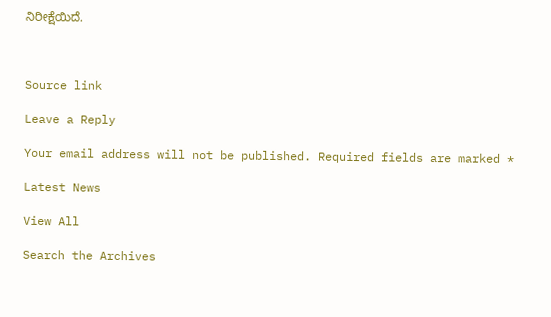ನಿರೀಕ್ಷೆಯಿದೆ.



Source link

Leave a Reply

Your email address will not be published. Required fields are marked *

Latest News

View All

Search the Archives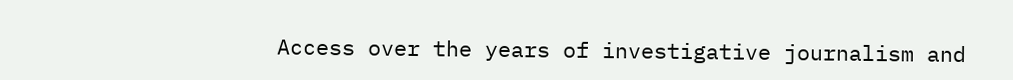Access over the years of investigative journalism and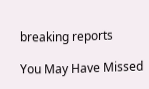breaking reports

You May Have Missed